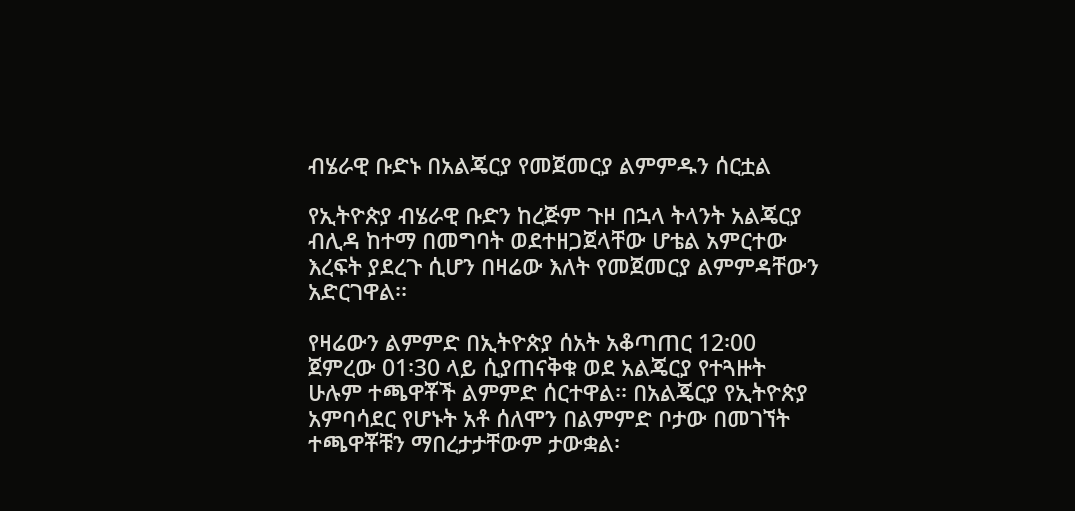ብሄራዊ ቡድኑ በአልጄርያ የመጀመርያ ልምምዱን ሰርቷል

የኢትዮጵያ ብሄራዊ ቡድን ከረጅም ጉዞ በኋላ ትላንት አልጄርያ ብሊዳ ከተማ በመግባት ወደተዘጋጀላቸው ሆቴል አምርተው እረፍት ያደረጉ ሲሆን በዛሬው እለት የመጀመርያ ልምምዳቸውን አድርገዋል፡፡

የዛሬውን ልምምድ በኢትዮጵያ ሰአት አቆጣጠር 12፡00 ጀምረው 01፡30 ላይ ሲያጠናቅቁ ወደ አልጄርያ የተጓዙት ሁሉም ተጫዋቾች ልምምድ ሰርተዋል፡፡ በአልጄርያ የኢትዮጵያ አምባሳደር የሆኑት አቶ ሰለሞን በልምምድ ቦታው በመገኘት ተጫዋቾቹን ማበረታታቸውም ታውቋል፡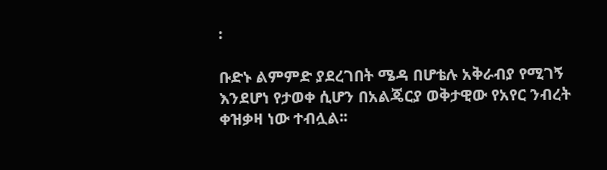፡

ቡድኑ ልምምድ ያደረገበት ሜዳ በሆቴሉ አቅራብያ የሚገኝ እንደሆነ የታወቀ ሲሆን በአልጄርያ ወቅታዊው የአየር ንብረት ቀዝቃዛ ነው ተብሏል፡፡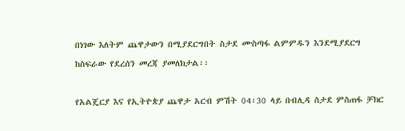በነገው እለትም ጨዋታውን በሚያደርግበት ስታደ ሙስጣፋ ልምምዱን እንደሚያደርግ ከስፍራው የደረሰን መረጃ ያመለክታል፡፡

የአልጄርያ እና የኢትዮጵያ ጨዋታ አርብ ምሽት 04፡30 ላይ በብሊዳ ስታደ ምስጠፋ ቻክር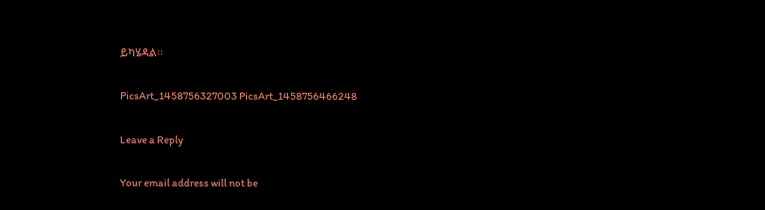ይካሄዳል፡፡

PicsArt_1458756327003 PicsArt_1458756466248

Leave a Reply

Your email address will not be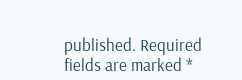published. Required fields are marked *